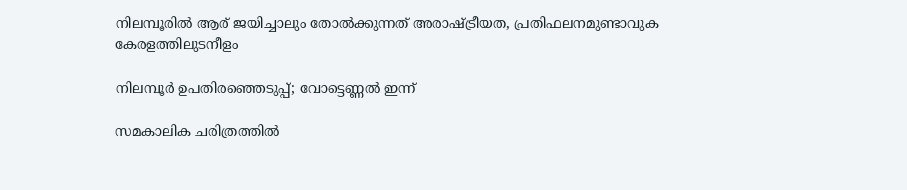നിലമ്പൂരില്‍ ആര് ജയിച്ചാലും തോല്‍ക്കുന്നത് അരാഷ്ട്രീയത, പ്രതിഫലനമുണ്ടാവുക കേരളത്തിലുടനീളം

നിലമ്പൂര്‍ ഉപതിരഞ്ഞെടുപ്പ്; വോട്ടെണ്ണല്‍ ഇന്ന്‌

സമകാലിക ചരിത്രത്തില്‍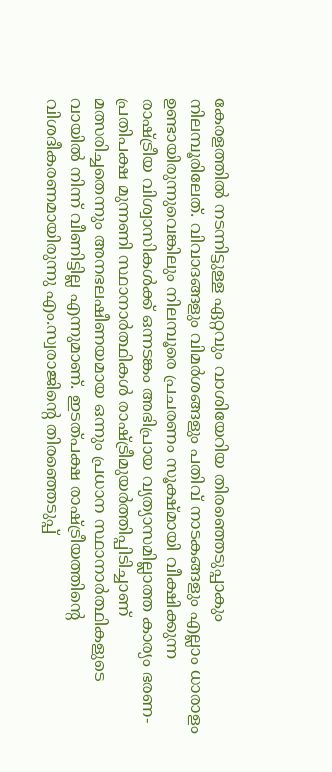കേരളത്തില്‍ നടന്നിട്ടുള്ള ഏറ്റവും വാശിയേറിയ തിരഞ്ഞെടുപ്പാകും നിലമ്പൂരിലേത്. വിവാദങ്ങളും വിമര്‍ശങ്ങളും പതിവ് നാടകങ്ങളും എല്ലാം ധാരാളം ഉണ്ടായിരുന്നുവെങ്കിലും നിലമ്പൂരെ പ്രചരണം സൂക്ഷ്മായി വീക്ഷിക്കുന്ന രാഷ്ട്രീയ വിശ്വാസികള്‍ക്ക് ഒന്നടങ്കം അഭിപ്രായ വ്യത്യാസമില്ലാത്ത കാര്യം ഭരണ-പ്രതിപക്ഷ മുന്നണി സ്ഥാനാര്‍ത്ഥികള്‍ രാഷ്ട്രീമുയര്‍ത്തിപ്പിടിച്ചാണ് മത്സരിച്ചതെന്നും അനഭലഷീണയമായ ഒന്നും പ്രധാന സ്ഥാനാര്‍ത്ഥികളുടെ വായില്‍ നിന്ന് വീണിട്ടില്ല എന്നുമാണ്. ഇടത്പക്ഷ രാഷ്ട്രീയത്തിന്റെ വിശദീകരണമായിരുന്നു എം.സ്വരാജിന്റെ തിരഞ്ഞെടുപ്പ്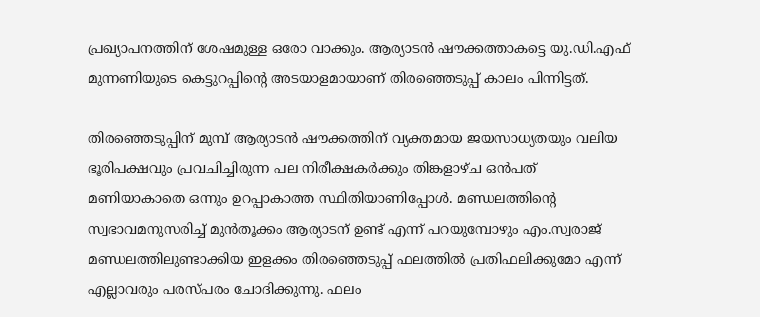പ്രഖ്യാപനത്തിന് ശേഷമുള്ള ഒരോ വാക്കും. ആര്യാടന്‍ ഷൗക്കത്താകട്ടെ യു.ഡി.എഫ് മുന്നണിയുടെ കെട്ടുറപ്പിന്റെ അടയാളമായാണ് തിരഞ്ഞെടുപ്പ് കാലം പിന്നിട്ടത്.

തിരഞ്ഞെടുപ്പിന് മുമ്പ് ആര്യാടന്‍ ഷൗക്കത്തിന് വ്യക്തമായ ജയസാധ്യതയും വലിയ ഭൂരിപക്ഷവും പ്രവചിച്ചിരുന്ന പല നിരീക്ഷകര്‍ക്കും തിങ്കളാഴ്ച ഒന്‍പത് മണിയാകാതെ ഒന്നും ഉറപ്പാകാത്ത സ്ഥിതിയാണിപ്പോള്‍. മണ്ഡലത്തിന്റെ സ്വഭാവമനുസരിച്ച് മുന്‍തൂക്കം ആര്യാടന് ഉണ്ട് എന്ന് പറയുമ്പോഴും എം.സ്വരാജ് മണ്ഡലത്തിലുണ്ടാക്കിയ ഇളക്കം തിരഞ്ഞെടുപ്പ് ഫലത്തില്‍ പ്രതിഫലിക്കുമോ എന്ന് എല്ലാവരും പരസ്പരം ചോദിക്കുന്നു. ഫലം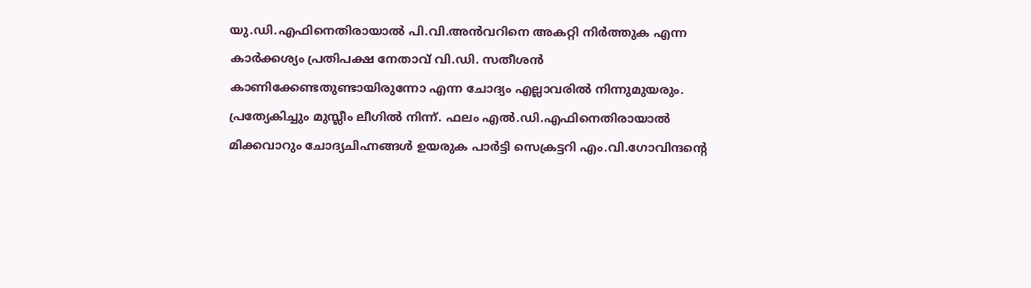യു.ഡി.എഫിനെതിരായാല്‍ പി.വി.അന്‍വറിനെ അകറ്റി നിര്‍ത്തുക എന്ന കാര്‍ക്കശ്യം പ്രതിപക്ഷ നേതാവ് വി.ഡി. സതീശന്‍ കാണിക്കേണ്ടതുണ്ടായിരുന്നോ എന്ന ചോദ്യം എല്ലാവരില്‍ നിന്നുമുയരും. പ്രത്യേകിച്ചും മുസ്ലീം ലീഗില്‍ നിന്ന്. ഫലം എല്‍.ഡി.എഫിനെതിരായാല്‍ മിക്കവാറും ചോദ്യചിഹ്നങ്ങള്‍ ഉയരുക പാര്‍ട്ടി സെക്രട്ടറി എം.വി.ഗോവിന്ദന്റെ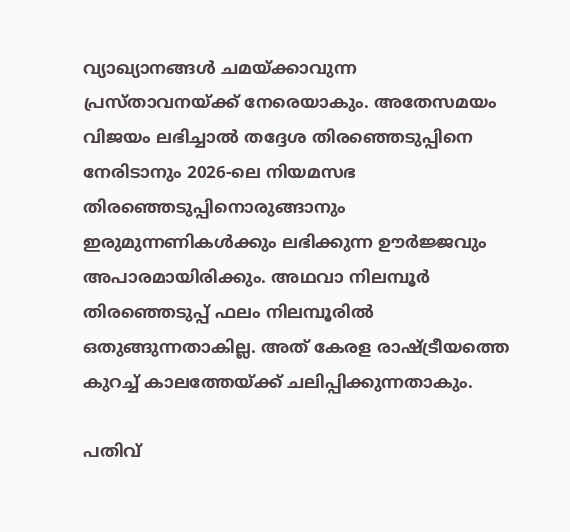വ്യാഖ്യാനങ്ങള്‍ ചമയ്ക്കാവുന്ന പ്രസ്താവനയ്ക്ക് നേരെയാകും. അതേസമയം വിജയം ലഭിച്ചാല്‍ തദ്ദേശ തിരഞ്ഞെടുപ്പിനെ നേരിടാനും 2026-ലെ നിയമസഭ തിരഞ്ഞെടുപ്പിനൊരുങ്ങാനും ഇരുമുന്നണികള്‍ക്കും ലഭിക്കുന്ന ഊര്‍ജ്ജവും അപാരമായിരിക്കും. അഥവാ നിലമ്പൂര്‍ തിരഞ്ഞെടുപ്പ് ഫലം നിലമ്പൂരില്‍ ഒതുങ്ങുന്നതാകില്ല. അത് കേരള രാഷ്ട്രീയത്തെ കുറച്ച് കാലത്തേയ്ക്ക് ചലിപ്പിക്കുന്നതാകും.

പതിവ്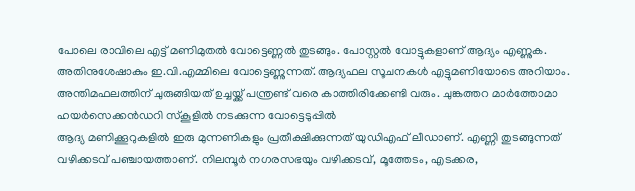പോലെ രാവിലെ എട്ട് മണിമുതല്‍ വോട്ടെണ്ണല്‍ തുടങ്ങും. പോസ്റ്റല്‍ വോട്ടുകളാണ് ആദ്യം എണ്ണുക. അതിനുശേഷാകും ഇ.വി.എമ്മിലെ വോട്ടെണ്ണുന്നത്. ആദ്യഫല സൂചനകള്‍ എട്ടുമണിയോടെ അറിയാം. അന്തിമഫലത്തിന് ചുരുങ്ങിയത് ഉച്ചയ്ക്ക് പന്ത്രണ്ട് വരെ കാത്തിരിക്കേണ്ടി വരും. ചുങ്കത്തറ മാര്‍ത്തോമാ ഹയര്‍സെക്കന്‍ഡറി സ്‌കൂളില്‍ നടക്കുന്ന വോട്ടെടുപ്പില്‍
ആദ്യ മണിക്കൂറുകളില്‍ ഇരു മുന്നണികളും പ്രതീക്ഷിക്കുന്നത് യുഡിഎഫ് ലീഡാണ്. എണ്ണി തുടങ്ങുന്നത് വഴിക്കടവ് പഞ്ചായത്താണ്. നിലമ്പൂര്‍ നഗരസഭയും വഴിക്കടവ്, മൂത്തേടം, എടക്കര,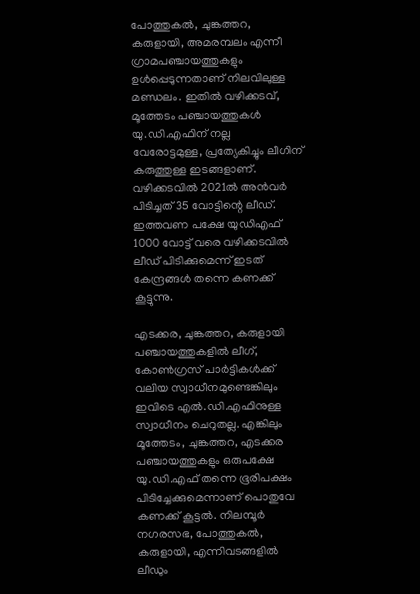പോത്തുകല്‍, ചുങ്കത്തറ, കരുളായി, അമരമ്പലം എന്നീ ഗ്രാമപഞ്ചായത്തുകളും ഉള്‍പ്പെടുന്നതാണ് നിലവിലുള്ള മണ്ഡലം. ഇതില്‍ വഴിക്കടവ്, മൂത്തേടം പഞ്ചായത്തുകള്‍ യു.ഡി.എഫിന് നല്ല വേരോട്ടമുള്ള, പ്രത്യേകിച്ചും ലീഗിന് കരുത്തുള്ള ഇടങ്ങളാണ്. വഴിക്കടവില്‍ 2021ല്‍ അന്‍വര്‍ പിടിച്ചത് 35 വോട്ടിന്റെ ലീഡ്. ഇത്തവണ പക്ഷേ യുഡിഎഫ് 1000 വോട്ട് വരെ വഴിക്കടവില്‍ ലീഡ് പിടിക്കുമെന്ന് ഇടത് കേന്ദ്രങ്ങള്‍ തന്നെ കണക്ക് കൂട്ടുന്നു.

എടക്കര, ചുങ്കത്തറ, കരുളായി പഞ്ചായത്തുകളില്‍ ലീഗ്, കോണ്‍ഗ്രസ് പാര്‍ട്ടികള്‍ക്ക് വലിയ സ്വാധീനമുണ്ടെങ്കിലും ഇവിടെ എല്‍.ഡി.എഫിനുള്ള സ്വാധീനം ചെറുതല്ല. എങ്കിലും മൂത്തേടം, ചുങ്കത്തറ, എടക്കര പഞ്ചായത്തുകളും ഒരുപക്ഷേ യു.ഡി.എഫ് തന്നെ ഭൂരിപക്ഷം പിടിച്ചേക്കുമെന്നാണ് പൊതുവേ കണക്ക് കൂട്ടല്‍. നിലമ്പൂര്‍ നഗരസഭ, പോത്തുകല്‍, കരുളായി, എന്നിവടങ്ങളില്‍ ലീഡും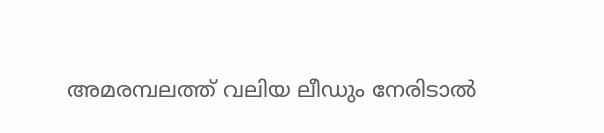അമരമ്പലത്ത് വലിയ ലീഡും നേരിടാല്‍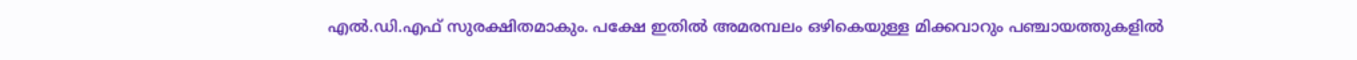എല്‍.ഡി.എഫ് സുരക്ഷിതമാകും. പക്ഷേ ഇതില്‍ അമരമ്പലം ഒഴികെയുള്ള മിക്കവാറും പഞ്ചായത്തുകളില്‍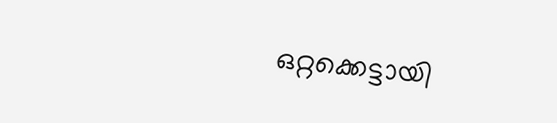ഒറ്റക്കെട്ടായി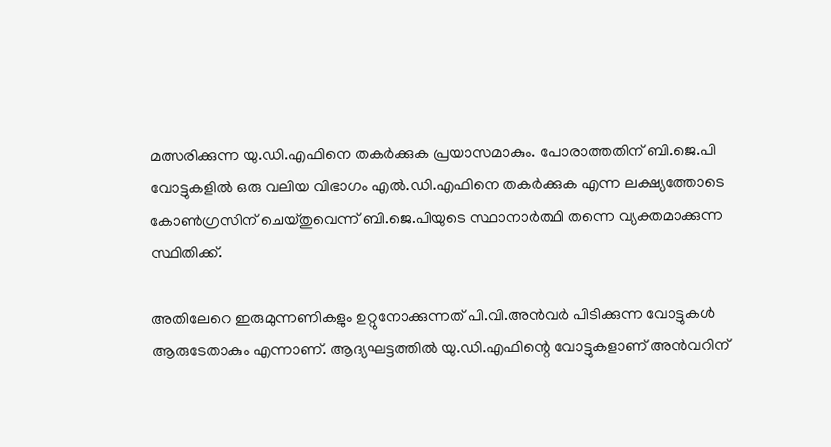മത്സരിക്കുന്ന യു.ഡി.എഫിനെ തകര്‍ക്കുക പ്രയാസമാകും. പോരാത്തതിന് ബി.ജെ.പി വോട്ടുകളില്‍ ഒരു വലിയ വിഭാഗം എല്‍.ഡി.എഫിനെ തകര്‍ക്കുക എന്ന ലക്ഷ്യത്തോടെ കോണ്‍ഗ്രസിന് ചെയ്തുവെന്ന് ബി.ജെ.പിയുടെ സ്ഥാനാര്‍ത്ഥി തന്നെ വ്യക്തമാക്കുന്ന സ്ഥിതിക്ക്.

അതിലേറെ ഇരുമുന്നണികളും ഉറ്റുനോക്കുന്നത് പി.വി.അന്‍വര്‍ പിടിക്കുന്ന വോട്ടുകള്‍ ആരുടേതാകും എന്നാണ്. ആദ്യഘട്ടത്തില്‍ യു.ഡി.എഫിന്റെ വോട്ടുകളാണ് അന്‍വറിന്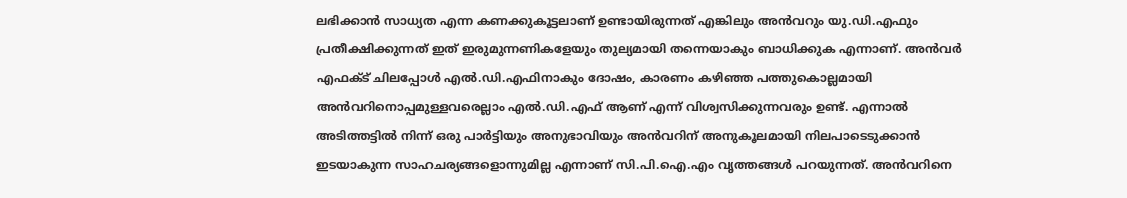ലഭിക്കാന്‍ സാധ്യത എന്ന കണക്കുകൂട്ടലാണ് ഉണ്ടായിരുന്നത് എങ്കിലും അന്‍വറും യു.ഡി.എഫും പ്രതീക്ഷിക്കുന്നത് ഇത് ഇരുമുന്നണികളേയും തുല്യമായി തന്നെയാകും ബാധിക്കുക എന്നാണ്. അന്‍വര്‍ എഫക്ട് ചിലപ്പോള്‍ എല്‍.ഡി.എഫിനാകും ദോഷം, കാരണം കഴിഞ്ഞ പത്തുകൊല്ലമായി അന്‍വറിനൊപ്പമുള്ളവരെല്ലാം എല്‍.ഡി.എഫ് ആണ് എന്ന് വിശ്വസിക്കുന്നവരും ഉണ്ട്. എന്നാല്‍ അടിത്തട്ടില്‍ നിന്ന് ഒരു പാര്‍ട്ടിയും അനുഭാവിയും അന്‍വറിന് അനുകൂലമായി നിലപാടെടുക്കാന്‍ ഇടയാകുന്ന സാഹചര്യങ്ങളൊന്നുമില്ല എന്നാണ് സി.പി.ഐ.എം വൃത്തങ്ങള്‍ പറയുന്നത്. അന്‍വറിനെ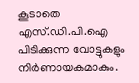കൂടാതെ എസ്.ഡി.പി.ഐ പിടിക്കുന്ന വോട്ടുകളും നിര്‍ണായകമാകും.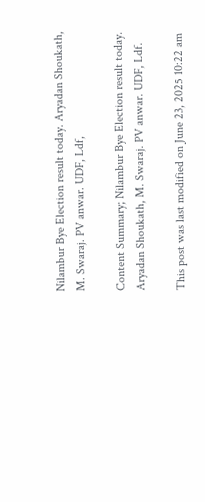Nilambur Bye Election result today. Aryadan Shoukath, M. Swaraj. PV anwar. UDF, Ldf,

Content Summary; Nilambur Bye Election result today. Aryadan Shoukath, M. Swaraj. PV anwar. UDF, Ldf.

This post was last modified on June 23, 2025 10:22 am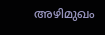അഴിമുഖം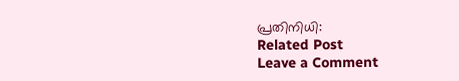പ്രതിനിധി:
Related Post
Leave a Comment